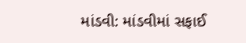માંડવી: માંડવીમાં સફાઈ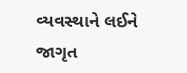વ્યવસ્થાને લઈને જાગૃત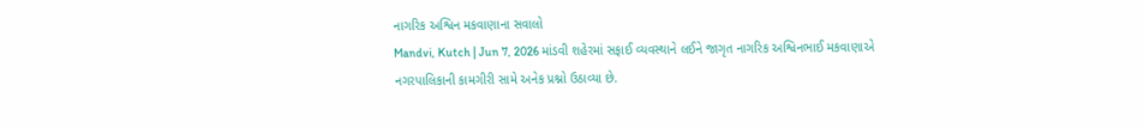નાગરિક અશ્વિન મકવાણાના સવાલો
Mandvi, Kutch | Jun 7, 2026 માંડવી શહેરમાં સફાઈ વ્યવસ્થાને લઈને જાગૃત નાગરિક અશ્વિનભાઈ મકવાણાએ નગરપાલિકાની કામગીરી સામે અનેક પ્રશ્નો ઉઠાવ્યા છે.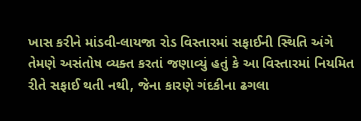ખાસ કરીને માંડવી-લાયજા રોડ વિસ્તારમાં સફાઈની સ્થિતિ અંગે તેમણે અસંતોષ વ્યક્ત કરતાં જણાવ્યું હતું કે આ વિસ્તારમાં નિયમિત રીતે સફાઈ થતી નથી, જેના કારણે ગંદકીના ઢગલા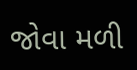જોવા મળી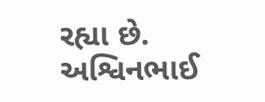રહ્યા છે. અશ્વિનભાઈ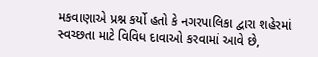મકવાણાએ પ્રશ્ન કર્યો હતો કે નગરપાલિકા દ્વારા શહેરમાં સ્વચ્છતા માટે વિવિધ દાવાઓ કરવામાં આવે છે,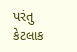પરંતુ કેટલાક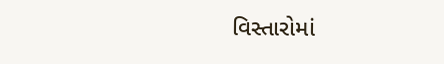વિસ્તારોમાં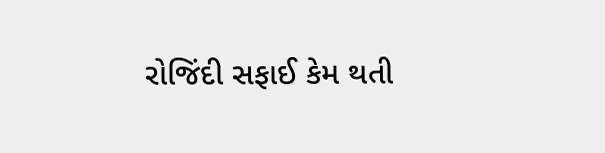રોજિંદી સફાઈ કેમ થતી